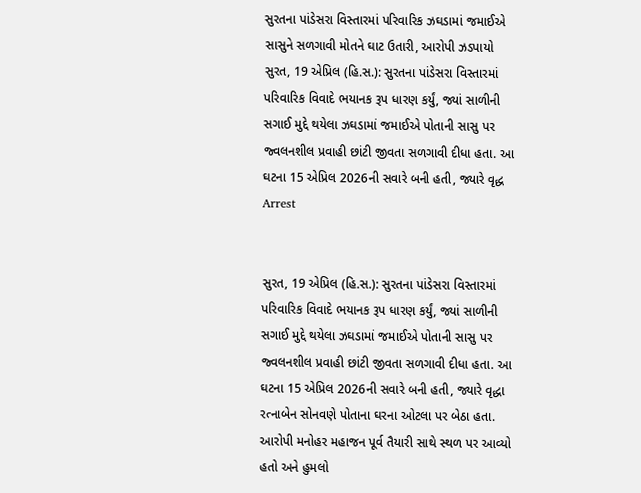સુરતના પાંડેસરા વિસ્તારમાં પરિવારિક ઝઘડામાં જમાઈએ સાસુને સળગાવી મોતને ઘાટ ઉતારી, આરોપી ઝડપાયો
સુરત, 19 એપ્રિલ (હિ.સ.): સુરતના પાંડેસરા વિસ્તારમાં પરિવારિક વિવાદે ભયાનક રૂપ ધારણ કર્યું, જ્યાં સાળીની સગાઈ મુદ્દે થયેલા ઝઘડામાં જમાઈએ પોતાની સાસુ પર જ્વલનશીલ પ્રવાહી છાંટી જીવતા સળગાવી દીધા હતા. આ ઘટના 15 એપ્રિલ 2026ની સવારે બની હતી, જ્યારે વૃદ્ધ
Arrest


સુરત, 19 એપ્રિલ (હિ.સ.): સુરતના પાંડેસરા વિસ્તારમાં પરિવારિક વિવાદે ભયાનક રૂપ ધારણ કર્યું, જ્યાં સાળીની સગાઈ મુદ્દે થયેલા ઝઘડામાં જમાઈએ પોતાની સાસુ પર જ્વલનશીલ પ્રવાહી છાંટી જીવતા સળગાવી દીધા હતા. આ ઘટના 15 એપ્રિલ 2026ની સવારે બની હતી, જ્યારે વૃદ્ધા રત્નાબેન સોનવણે પોતાના ઘરના ઓટલા પર બેઠા હતા. આરોપી મનોહર મહાજન પૂર્વ તૈયારી સાથે સ્થળ પર આવ્યો હતો અને હુમલો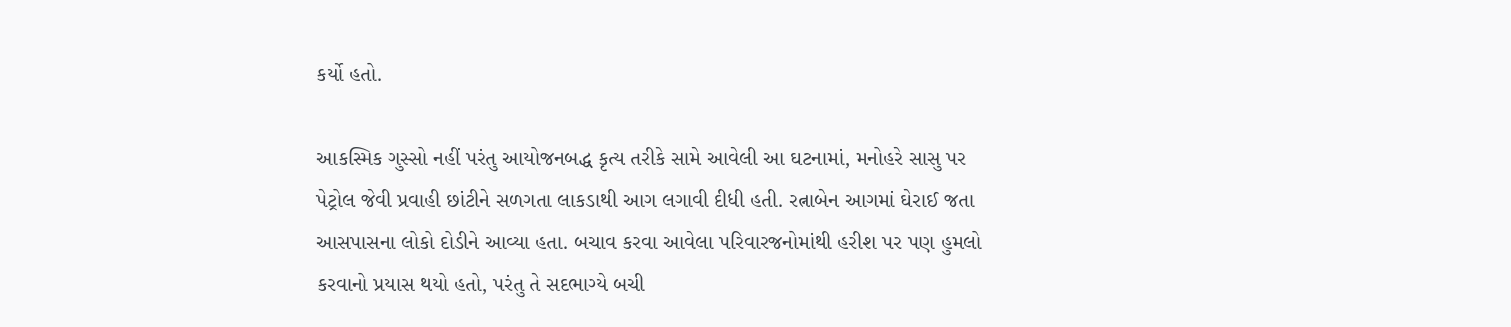કર્યો હતો.

આકસ્મિક ગુસ્સો નહીં પરંતુ આયોજનબદ્ધ કૃત્ય તરીકે સામે આવેલી આ ઘટનામાં, મનોહરે સાસુ પર પેટ્રોલ જેવી પ્રવાહી છાંટીને સળગતા લાકડાથી આગ લગાવી દીધી હતી. રત્નાબેન આગમાં ઘેરાઈ જતા આસપાસના લોકો દોડીને આવ્યા હતા. બચાવ કરવા આવેલા પરિવારજનોમાંથી હરીશ પર પણ હુમલો કરવાનો પ્રયાસ થયો હતો, પરંતુ તે સદભાગ્યે બચી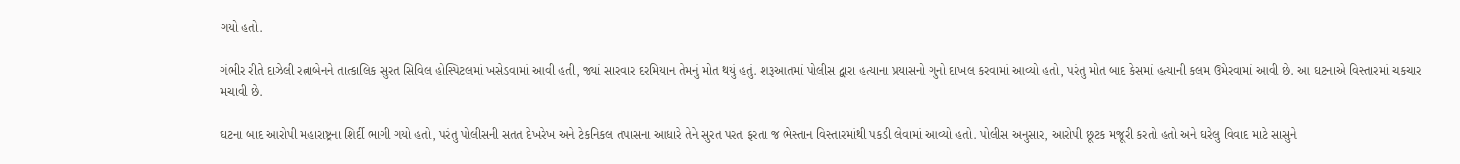ગયો હતો.

ગંભીર રીતે દાઝેલી રત્નાબેનને તાત્કાલિક સુરત સિવિલ હોસ્પિટલમાં ખસેડવામાં આવી હતી, જ્યાં સારવાર દરમિયાન તેમનું મોત થયું હતું. શરૂઆતમાં પોલીસ દ્વારા હત્યાના પ્રયાસનો ગુનો દાખલ કરવામાં આવ્યો હતો, પરંતુ મોત બાદ કેસમાં હત્યાની કલમ ઉમેરવામાં આવી છે. આ ઘટનાએ વિસ્તારમાં ચકચાર મચાવી છે.

ઘટના બાદ આરોપી મહારાષ્ટ્રના શિર્દી ભાગી ગયો હતો, પરંતુ પોલીસની સતત દેખરેખ અને ટેકનિકલ તપાસના આધારે તેને સુરત પરત ફરતા જ ભેસ્તાન વિસ્તારમાંથી પકડી લેવામાં આવ્યો હતો. પોલીસ અનુસાર, આરોપી છૂટક મજૂરી કરતો હતો અને ઘરેલુ વિવાદ માટે સાસુને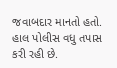જવાબદાર માનતો હતો. હાલ પોલીસ વધુ તપાસ કરી રહી છે.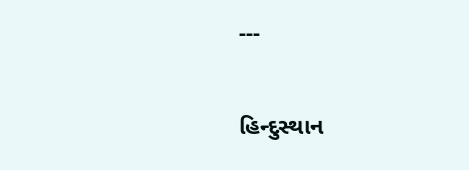---

હિન્દુસ્થાન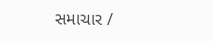સમાચાર /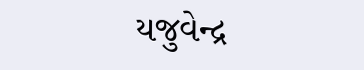યજુવેન્દ્ર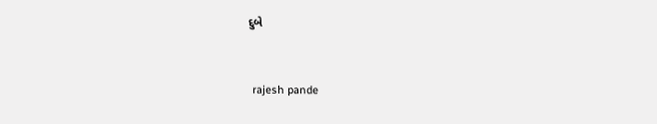દુબે


 rajesh pande